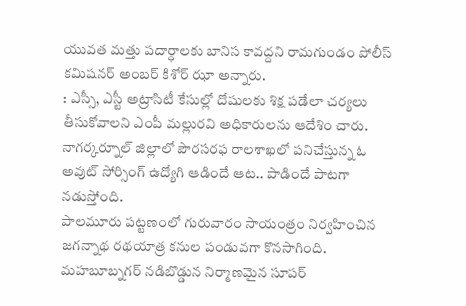యువత మత్తు పదార్ధాలకు బానిస కావద్దని రామగుండం పోలీస్ కమిషనర్ అంబర్ కిశోర్ ఝా అన్నారు.
: ఎస్సీ, ఎస్టీ అట్రాసిటీ కేసుల్లో దోషులకు శిక్ష పడేలా చర్యలు తీసుకోవాలని ఎంపీ మల్లురవి అధికారులను ఆదేశిం చారు.
నాగర్కర్నూల్ జిల్లాలో పౌరసరఫ రాలశాఖలో పనిచేస్తున్న ఓ అవుట్ సోర్సింగ్ ఉద్యోగి ఆడిందే ఆట.. పాడిందే పాటగా నడుస్తోంది.
పాలమూరు పట్టణంలో గురువారం సాయంత్రం నిర్వహించిన జగన్నాథ రథయాత్ర కనుల పండువగా కొనసాగింది.
మహబూబ్నగర్ నడిబొడ్డున నిర్మాణమైన సూపర్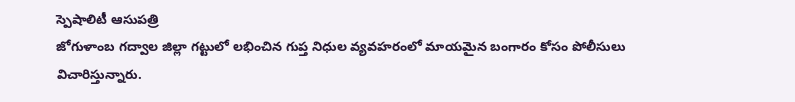స్పెషాలిటీ ఆసుపత్రి
జోగుళాంబ గద్వాల జిల్లా గట్టులో లభించిన గుప్త నిధుల వ్యవహరంలో మాయమైన బంగారం కోసం పోలీసులు విచారిస్తున్నారు.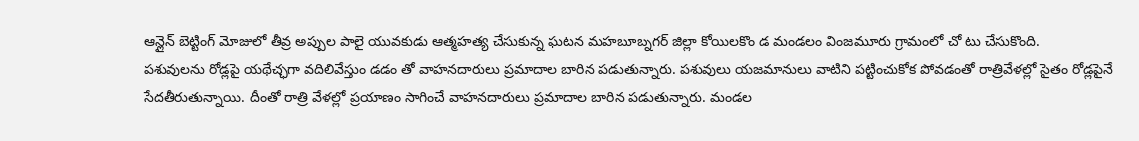ఆన్లైన్ బెట్టింగ్ మోజులో తీవ్ర అప్పుల పాలై యువకుడు ఆత్మహత్య చేసుకున్న ఘటన మహబూబ్నగర్ జిల్లా కోయిలకొం డ మండలం వింజమూరు గ్రామంలో చో టు చేసుకొంది.
పశువులను రోడ్లపై యథేచ్ఛగా వదిలివేస్తుం డడం తో వాహనదారులు ప్రమాదాల బారిన పడుతున్నారు. పశువులు యజమానులు వాటిని పట్టించుకోక పోవడంతో రాత్రివేళల్లో సైతం రోడ్లపైనే సేదతీరుతున్నాయి. దీంతో రాత్రి వేళల్లో ప్రయాణం సాగించే వాహనదారులు ప్రమాదాల బారిన పడుతున్నారు. మండల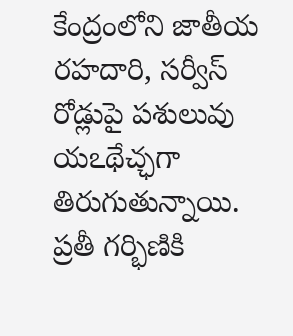కేంద్రంలోని జాతీయ రహదారి, సర్వీస్ రోడ్లుపై పశులువు యఽథేచ్ఛగా తిరుగుతున్నాయి.
ప్రతీ గర్భిణికి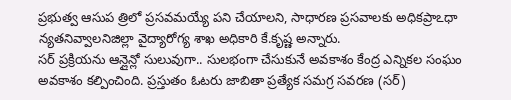ప్రభుత్వ ఆసుప త్రిలో ప్రసవమయ్యే పని చేయాలని, సాధారణ ప్రసవాలకు అధికప్రాఽధా న్యతనివ్వాలనిజిల్లా వైద్యారోగ్య శాఖ అధికారి కే.కృష్ణ అన్నారు.
సర్ ప్రక్రియను ఆన్లైన్లో సులువుగా.. సులభంగా చేసుకునే అవకాశం కేంద్ర ఎన్నికల సంఘం అవకాశం కల్పించింది. ప్రస్తుతం ఓటరు జాబితా ప్రత్యేక సమగ్ర సవరణ (సర్)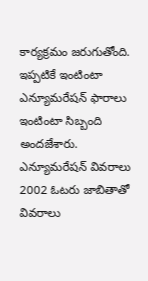కార్యక్రమం జరుగుతోంది. ఇప్పటికే ఇంటింటా ఎన్యూమరేషన్ ఫారాలు ఇంటింటా సిబ్బంది అందజేశారు. ఎన్యూమరేషన్ వివరాలు 2002 ఓటరు జాబితాతో వివరాలు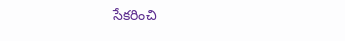సేకరించి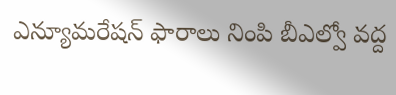ఎన్యూమరేషన్ ఫారాలు నింపి బీఎల్వో వద్ద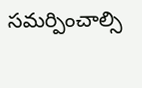సమర్పించాల్సి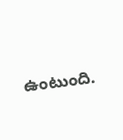ఉంటుంది.